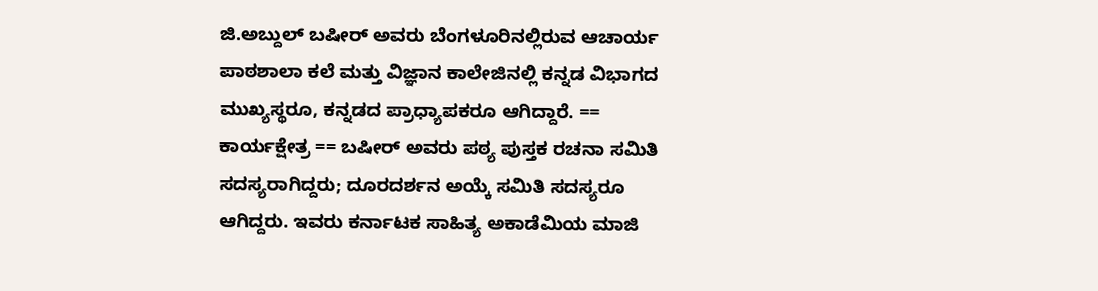ಜಿ.ಅಬ್ದುಲ್ ಬಷೀರ್ ಅವರು ಬೆಂಗಳೂರಿನಲ್ಲಿರುವ ಆಚಾರ್ಯ ಪಾಠಶಾಲಾ ಕಲೆ ಮತ್ತು ವಿಜ್ಞಾನ ಕಾಲೇಜಿನಲ್ಲಿ ಕನ್ನಡ ವಿಭಾಗದ ಮುಖ್ಯಸ್ಥರೂ, ಕನ್ನಡದ ಪ್ರಾಧ್ಯಾಪಕರೂ ಆಗಿದ್ದಾರೆ. == ಕಾರ್ಯಕ್ಷೇತ್ರ == ಬಷೀರ್ ಅವರು ಪಠ್ಯ ಪುಸ್ತಕ ರಚನಾ ಸಮಿತಿ ಸದಸ್ಯರಾಗಿದ್ದರು; ದೂರದರ್ಶನ ಅಯ್ಕೆ ಸಮಿತಿ ಸದಸ್ಯರೂ ಆಗಿದ್ದರು. ಇವರು ಕರ್ನಾಟಕ ಸಾಹಿತ್ಯ ಅಕಾಡೆಮಿಯ ಮಾಜಿ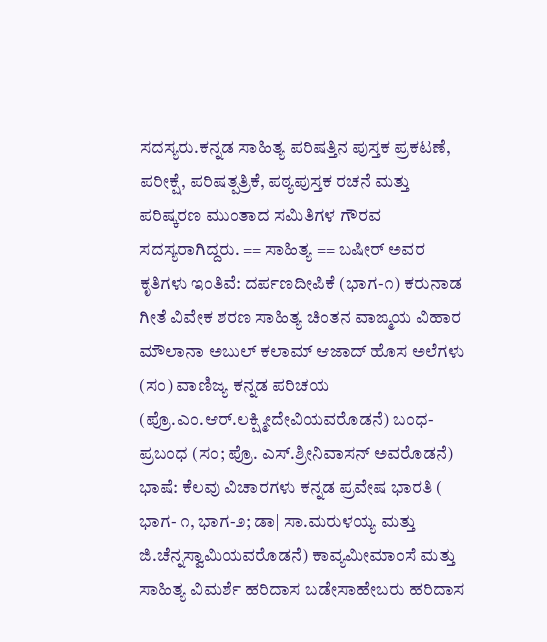ಸದಸ್ಯರು.ಕನ್ನಡ ಸಾಹಿತ್ಯ ಪರಿಷತ್ತಿನ ಪುಸ್ತಕ ಪ್ರಕಟಣೆ, ಪರೀಕ್ಷೆ, ಪರಿಷತ್ಪತ್ರಿಕೆ, ಪಠ್ಯಪುಸ್ತಕ ರಚನೆ ಮತ್ತು ಪರಿಷ್ಕರಣ ಮುಂತಾದ ಸಮಿತಿಗಳ ಗೌರವ ಸದಸ್ಯರಾಗಿದ್ದರು. == ಸಾಹಿತ್ಯ == ಬಷೀರ್ ಅವರ ಕೃತಿಗಳು ಇಂತಿವೆ: ದರ್ಪಣದೀಪಿಕೆ (ಭಾಗ-೧) ಕರುನಾಡ ಗೀತೆ ವಿವೇಕ ಶರಣ ಸಾಹಿತ್ಯ ಚಿಂತನ ವಾಙ್ಮಯ ವಿಹಾರ ಮೌಲಾನಾ ಅಬುಲ್ ಕಲಾಮ್ ಆಜಾದ್ ಹೊಸ ಅಲೆಗಳು (ಸಂ) ವಾಣಿಜ್ಯ ಕನ್ನಡ ಪರಿಚಯ (ಪ್ರೊ.ಎಂ.ಆರ್.ಲಕ್ಷ್ಮೀದೇವಿಯವರೊಡನೆ) ಬಂಧ-ಪ್ರಬಂಧ (ಸಂ; ಪ್ರೊ. ಎಸ್.ಶ್ರೀನಿವಾಸನ್ ಅವರೊಡನೆ) ಭಾಷೆ: ಕೆಲವು ವಿಚಾರಗಳು ಕನ್ನಡ ಪ್ರವೇಷ ಭಾರತಿ ( ಭಾಗ- ೧, ಭಾಗ-೨; ಡಾ| ಸಾ.ಮರುಳಯ್ಯ ಮತ್ತು ಜಿ.ಚೆನ್ನಸ್ವಾಮಿಯವರೊಡನೆ) ಕಾವ್ಯಮೀಮಾಂಸೆ ಮತ್ತು ಸಾಹಿತ್ಯ ವಿಮರ್ಶೆ ಹರಿದಾಸ ಬಡೇಸಾಹೇಬರು ಹರಿದಾಸ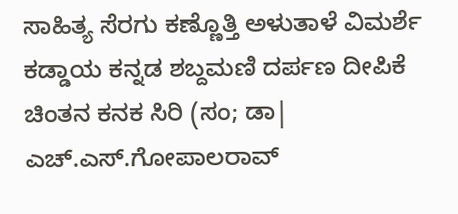ಸಾಹಿತ್ಯ ಸೆರಗು ಕಣ್ಣೊತ್ತಿ ಅಳುತಾಳೆ ವಿಮರ್ಶೆ ಕಡ್ಡಾಯ ಕನ್ನಡ ಶಬ್ದಮಣಿ ದರ್ಪಣ ದೀಪಿಕೆ ಚಿಂತನ ಕನಕ ಸಿರಿ (ಸಂ; ಡಾ| ಎಚ್.ಎಸ್.ಗೋಪಾಲರಾವ್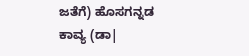ಜತೆಗೆ) ಹೊಸಗನ್ನಡ ಕಾವ್ಯ (ಡಾ|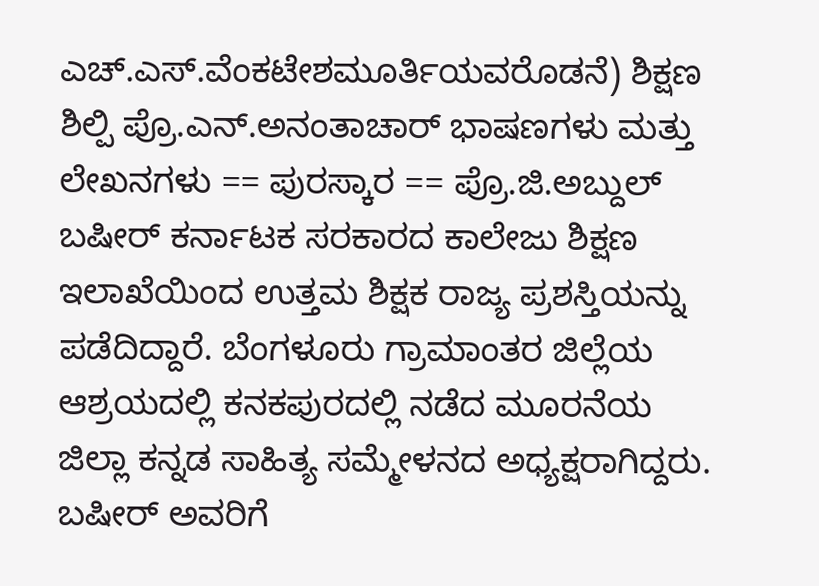ಎಚ್.ಎಸ್.ವೆಂಕಟೇಶಮೂರ್ತಿಯವರೊಡನೆ) ಶಿಕ್ಷಣ ಶಿಲ್ಪಿ ಪ್ರೊ.ಎನ್.ಅನಂತಾಚಾರ್ ಭಾಷಣಗಳು ಮತ್ತು ಲೇಖನಗಳು == ಪುರಸ್ಕಾರ == ಪ್ರೊ.ಜಿ.ಅಬ್ದುಲ್ ಬಷೀರ್ ಕರ್ನಾಟಕ ಸರಕಾರದ ಕಾಲೇಜು ಶಿಕ್ಷಣ ಇಲಾಖೆಯಿಂದ ಉತ್ತಮ ಶಿಕ್ಷಕ ರಾಜ್ಯ ಪ್ರಶಸ್ತಿಯನ್ನು ಪಡೆದಿದ್ದಾರೆ. ಬೆಂಗಳೂರು ಗ್ರಾಮಾಂತರ ಜಿಲ್ಲೆಯ ಆಶ್ರಯದಲ್ಲಿ ಕನಕಪುರದಲ್ಲಿ ನಡೆದ ಮೂರನೆಯ ಜಿಲ್ಲಾ ಕನ್ನಡ ಸಾಹಿತ್ಯ ಸಮ್ಮೇಳನದ ಅಧ್ಯಕ್ಷರಾಗಿದ್ದರು. ಬಷೀರ್ ಅವರಿಗೆ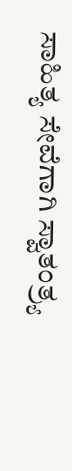ಸಾಹಿತ್ಯ ಸೇವೆಗಾಗಿ ಸ್ವಾತಂತ್ರ್ಯ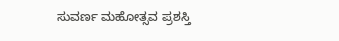ಸುವರ್ಣ ಮಹೋತ್ಸವ ಪ್ರಶಸ್ತಿ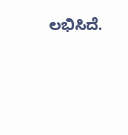ಲಭಿಸಿದೆ.